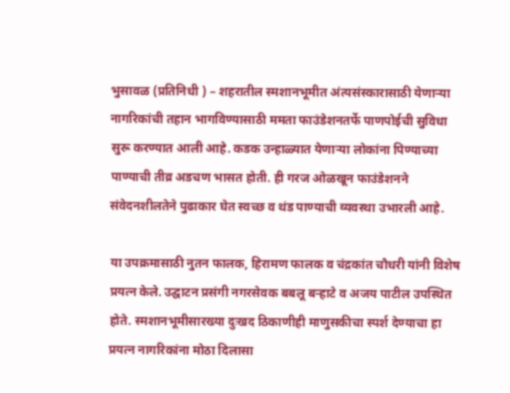भुसावळ (प्रतिनिधी ) – शहरातील स्मशानभूमीत अंत्यसंस्कारासाठी येणाऱ्या नागरिकांची तहान भागविण्यासाठी ममता फाउंडेशनतर्फे पाणपोईची सुविधा सुरू करण्यात आली आहे. कडक उन्हाळ्यात येणाऱ्या लोकांना पिण्याच्या पाण्याची तीव्र अडचण भासत होती. ही गरज ओळखून फाउंडेशनने संवेदनशीलतेने पुढाकार घेत स्वच्छ व थंड पाण्याची व्यवस्था उभारली आहे.

या उपक्रमासाठी नुतन फालक, हिरामण फालक व चंद्रकांत चौधरी यांनी विशेष प्रयत्न केले. उद्घाटन प्रसंगी नगरसेवक बबलू बऱ्हाटे व अजय पाटील उपस्थित होते. स्मशानभूमीसारख्या दुःखद ठिकाणीही माणुसकीचा स्पर्श देण्याचा हा प्रयत्न नागरिकांना मोठा दिलासा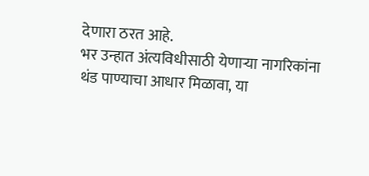देणारा ठरत आहे.
भर उन्हात अंत्यविधीसाठी येणाऱ्या नागरिकांना थंड पाण्याचा आधार मिळावा, या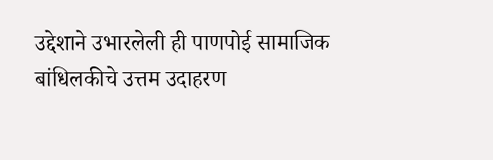उद्देशाने उभारलेली ही पाणपोई सामाजिक बांधिलकीचे उत्तम उदाहरण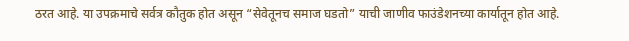ठरत आहे. या उपक्रमाचे सर्वत्र कौतुक होत असून “सेवेतूनच समाज घडतो” याची जाणीव फाउंडेशनच्या कार्यातून होत आहे.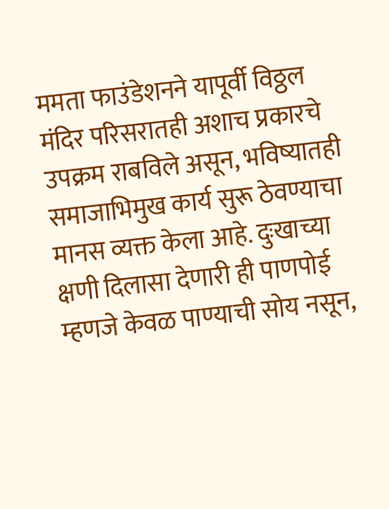ममता फाउंडेशनने यापूर्वी विठ्ठल मंदिर परिसरातही अशाच प्रकारचे उपक्रम राबविले असून, भविष्यातही समाजाभिमुख कार्य सुरू ठेवण्याचा मानस व्यक्त केला आहे. दुःखाच्या क्षणी दिलासा देणारी ही पाणपोई म्हणजे केवळ पाण्याची सोय नसून,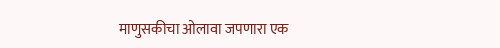माणुसकीचा ओलावा जपणारा एक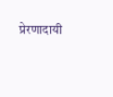प्रेरणादायी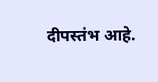दीपस्तंभ आहे.